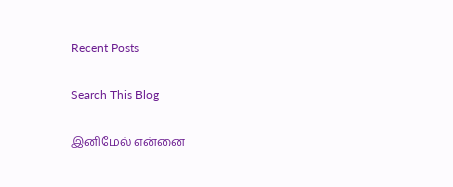Recent Posts

Search This Blog

இனிமேல் என்னை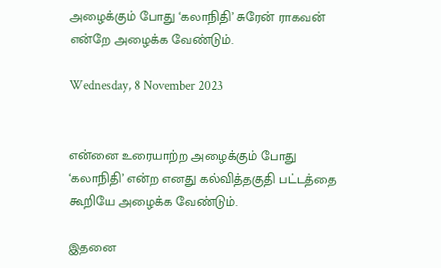அழைக்கும் போது ‘கலாநிதி’ சுரேன் ராகவன் என்றே அழைக்க வேண்டும்.

Wednesday, 8 November 2023


என்னை உரையாற்ற அழைக்கும் போது ‘கலாநிதி’ என்ற எனது கல்வித்தகுதி பட்டத்தை கூறியே அழைக்க வேண்டும்.

இதனை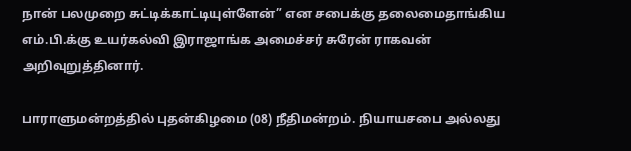நான் பலமுறை சுட்டிக்காட்டியுள்ளேன்” என சபைக்கு தலைமைதாங்கிய எம்.பி.க்கு உயர்கல்வி இராஜாங்க அமைச்சர் சுரேன் ராகவன் அறிவுறுத்தினார்.

பாராளுமன்றத்தில் புதன்கிழமை (08) நீதிமன்றம். நியாயசபை அல்லது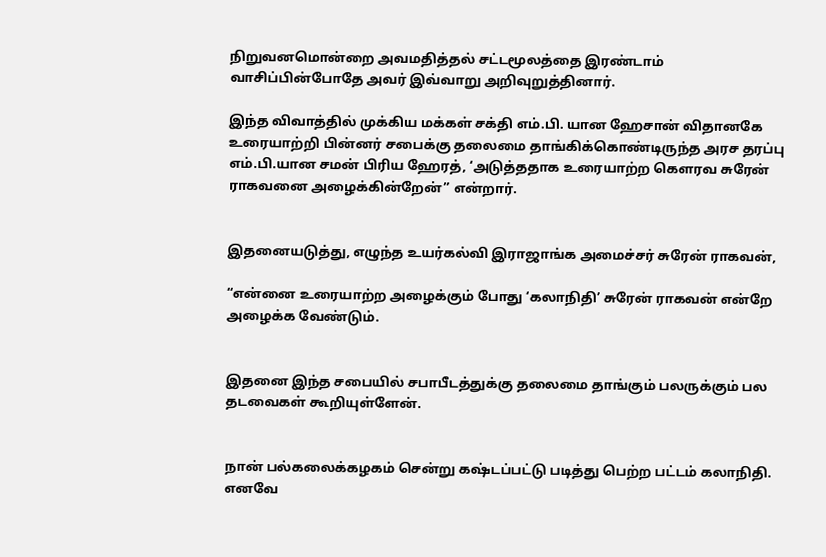நிறுவனமொன்றை அவமதித்தல் சட்டமூலத்தை இரண்டாம் வாசிப்பின்போதே அவர் இவ்வாறு அறிவுறுத்தினார்.

இந்த விவாத்தில் முக்கிய மக்கள் சக்தி எம்.பி. யான ஹேசான் விதானகே உரையாற்றி பின்னர் சபைக்கு தலைமை தாங்கிக்கொண்டிருந்த அரச தரப்பு எம்.பி.யான சமன் பிரிய ஹேரத், ‘அடுத்ததாக உரையாற்ற கௌரவ சுரேன் ராகவனை அழைக்கின்றேன்’’ என்றார்.


இதனையடுத்து, எழுந்த உயர்கல்வி இராஜாங்க அமைச்சர் சுரேன் ராகவன்,

“என்னை உரையாற்ற அழைக்கும் போது ‘கலாநிதி’ சுரேன் ராகவன் என்றே அழைக்க வேண்டும்.


இதனை இந்த சபையில் சபாபீடத்துக்கு தலைமை தாங்கும் பலருக்கும் பல தடவைகள் கூறியுள்ளேன்.


நான் பல்கலைக்கழகம் சென்று கஷ்டப்பட்டு படித்து பெற்ற பட்டம் கலாநிதி. எனவே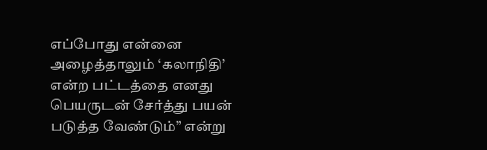எப்போது என்னை அழைத்தாலும் ‘கலாநிதி’ என்ற பட்டத்தை எனது பெயருடன் சேர்த்து பயன் படுத்த வேண்டும்” என்று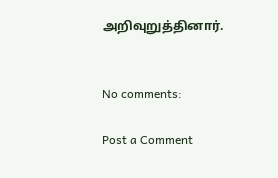அறிவுறுத்தினார்.


No comments:

Post a Comment